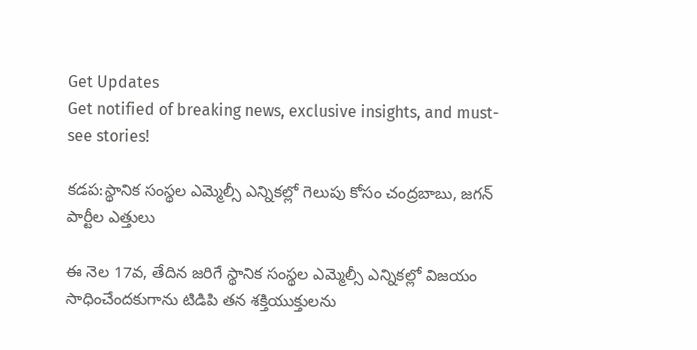Get Updates
Get notified of breaking news, exclusive insights, and must-see stories!

కడప:స్థానిక సంస్థల ఎమ్మెల్సీ ఎన్నికల్లో గెలుపు కోసం చంద్రబాబు, జగన్ పార్టీల ఎత్తులు

ఈ నెల 17వ, తేదిన జరిగే స్థానిక సంస్థల ఎమ్మెల్సీ ఎన్నికల్లో విజయం సాధించేందకుగాను టిడిపి తన శక్తియుక్తులను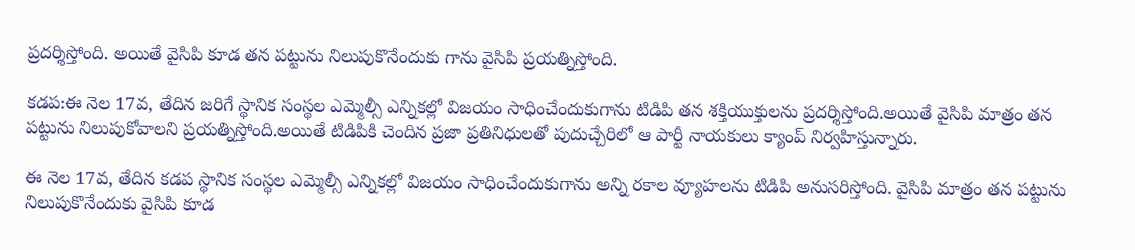ప్రదర్శిస్తోంది. అయితే వైసిపి కూడ తన పట్టును నిలుపుకొనేందుకు గాను వైసిపి ప్రయత్నిస్తోంది.

కడప:ఈ నెల 17వ, తేదిన జరిగే స్థానిక సంస్థల ఎమ్మెల్సీ ఎన్నికల్లో విజయం సాధించేందుకుగాను టిడిపి తన శక్తియుక్తులను ప్రదర్శిస్తోంది.అయితే వైసిపి మాత్రం తన పట్టును నిలుపుకోవాలని ప్రయత్నిస్తోంది.అయితే టిడిపికి చెందిన ప్రజా ప్రతినిధులతో పుదుచ్చేరిలో ఆ పార్టీ నాయకులు క్యాంప్ నిర్వహిస్తున్నారు.

ఈ నెల 17వ, తేదిన కడప స్థానిక సంస్థల ఎమ్మెల్సీ ఎన్నికల్లో విజయం సాధించేందుకుగాను అన్ని రకాల వ్యూహలను టిడిపి అనుసరిస్తోంది. వైసిపి మాత్రం తన పట్టును నిలుపుకొనేందుకు వైసిపి కూడ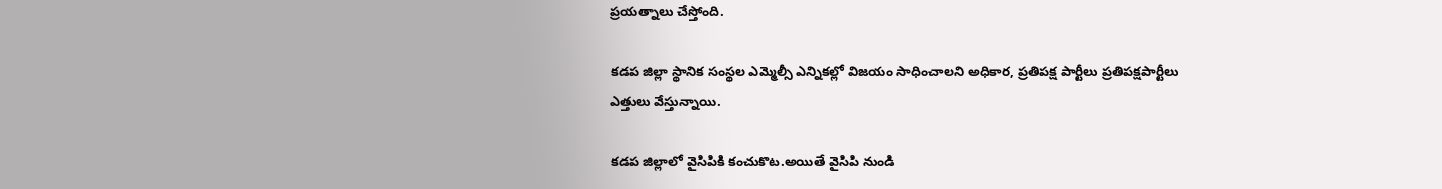ప్రయత్నాలు చేస్తోంది.

కడప జిల్లా స్థానిక సంస్థల ఎమ్మెల్సీ ఎన్నికల్లో విజయం సాధించాలని అధికార, ప్రతిపక్ష పార్టీలు ప్రతిపక్షపార్టీలు ఎత్తులు వేస్తున్నాయి.

కడప జిల్లాలో వైసిపికి కంచుకొట.అయితే వైసిపి నుండి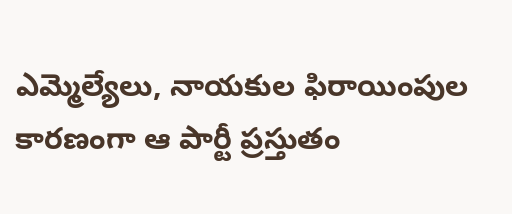ఎమ్మెల్యేలు, నాయకుల ఫిరాయింపుల కారణంగా ఆ పార్టీ ప్రస్తుతం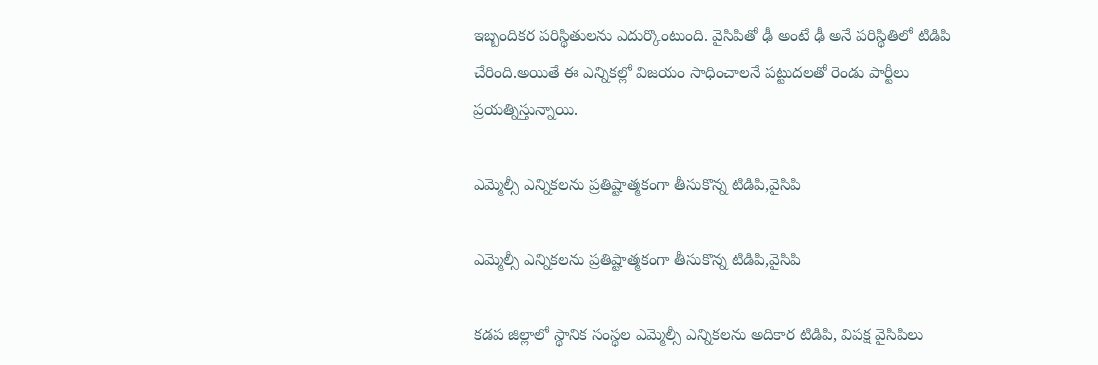ఇబ్బందికర పరిస్థితులను ఎదుర్కొంటుంది. వైసిపితో ఢీ అంటే ఢీ అనే పరిస్థితిలో టిడిపి చేరింది.అయితే ఈ ఎన్నికల్లో విజయం సాధించాలనే పట్టుదలతో రెండు పార్టీలు ప్రయత్నిస్తున్నాయి.

ఎమ్మెల్సీ ఎన్నికలను ప్రతిష్టాత్మకంగా తీసుకొన్న టిడిపి,వైసిపి

ఎమ్మెల్సీ ఎన్నికలను ప్రతిష్టాత్మకంగా తీసుకొన్న టిడిపి,వైసిపి

కడప జిల్లాలో స్థానిక సంస్థల ఎమ్మెల్సీ ఎన్నికలను అదికార టిడిపి, విపక్ష వైసిపిలు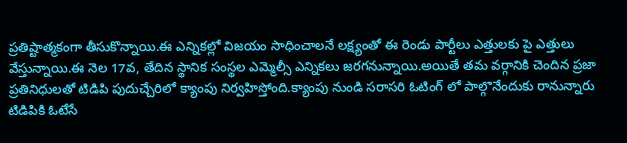ప్రతిష్టాత్మకంగా తీసుకొన్నాయి.ఈ ఎన్నికల్లో విజయం సాధించాలనే లక్ష్యంతో ఈ రెండు పార్టీలు ఎత్తులకు పై ఎత్తులు వేస్తున్నాయి.ఈ నెల 17వ, తేదిన స్థానిక సంస్థల ఎమ్మెల్సీ ఎన్నికలు జరగనున్నాయి.అయితే తమ వర్గానికి చెందిన ప్రజా ప్రతినిధులతో టిడిపి పుదుచ్చేరిలో క్యాంపు నిర్వహిస్తోంది.క్యాంపు నుండి సరాసరి ఓటింగ్ లో పాల్గొనేందుకు రానున్నారు టిడిపికి ఓటేసే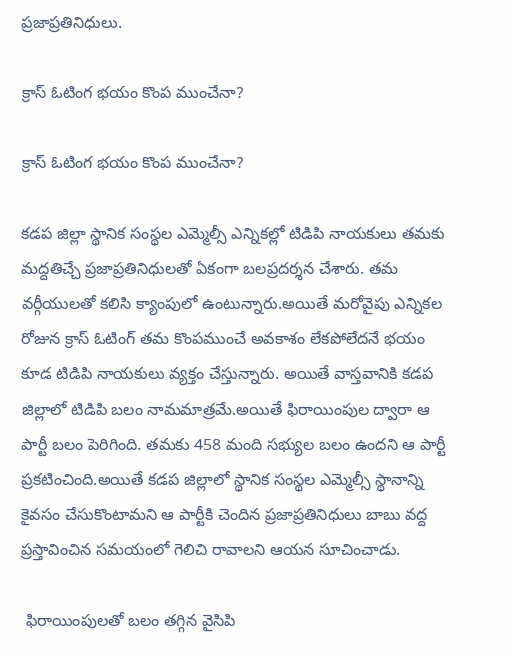ప్రజాప్రతినిధులు.

క్రాస్ ఓటింగ భయం కొంప ముంచేనా?

క్రాస్ ఓటింగ భయం కొంప ముంచేనా?

కడప జిల్లా స్థానిక సంస్థల ఎమ్మెల్సీ ఎన్నికల్లో టిడిపి నాయకులు తమకు మద్దతిచ్చే ప్రజాప్రతినిధులతో ఏకంగా బలప్రదర్శన చేశారు. తమ వర్గీయులతో కలిసి క్యాంపులో ఉంటున్నారు.అయితే మరోవైపు ఎన్నికల రోజున క్రాస్ ఓటింగ్ తమ కొంపముంచే అవకాశం లేకపోలేదనే భయం కూడ టిడిపి నాయకులు వ్యక్తం చేస్తున్నారు. అయితే వాస్తవానికి కడప జిల్లాలో టిడిపి బలం నామమాత్రమే.అయితే ఫిరాయింపుల ద్వారా ఆ పార్టీ బలం పెరిగింది. తమకు 458 మంది సభ్యుల బలం ఉందని ఆ పార్టీ ప్రకటించింది.అయితే కడప జిల్లాలో స్థానిక సంస్థల ఎమ్మెల్సీ స్థానాన్ని కైవసం చేసుకొంటామని ఆ పార్టీకి చెందిన ప్రజాప్రతినిధులు బాబు వద్ద ప్రస్తావించిన సమయంలో గెలిచి రావాలని ఆయన సూచించాడు.

 ఫిరాయింపులతో బలం తగ్గిన వైసిపి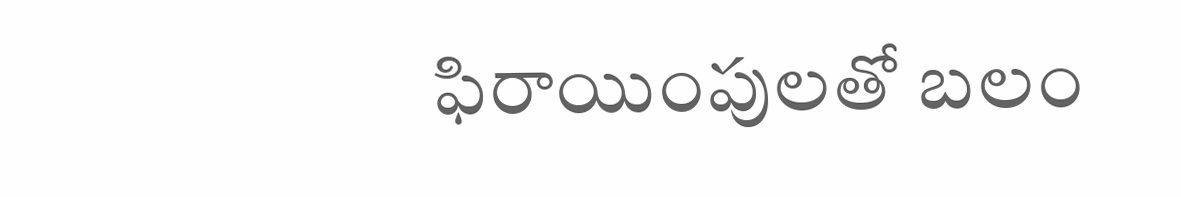ఫిరాయింపులతో బలం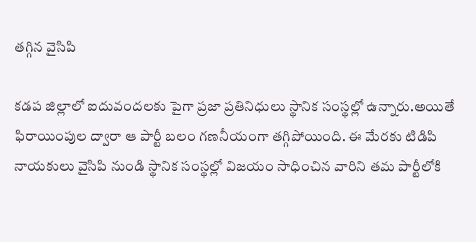తగ్గిన వైసిపి

కడప జిల్లాలో ఐదువందలకు పైగా ప్రజా ప్రతినిధులు స్థానిక సంస్థల్లో ఉన్నారు.అయితే ఫిరాయింపుల ద్వారా ఆ పార్టీ బలం గణనీయంగా తగ్గిపోయింది. ఈ మేరకు టిడిపి నాయకులు వైసిపి నుండి స్థానిక సంస్థల్లో విజయం సాధించిన వారిని తమ పార్టీలోకి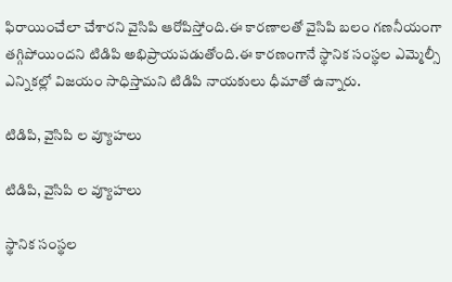ఫిరాయించేలా చేశారని వైసిపి ఆరోపిస్తోంది.ఈ కారణాలతో వైసిపి బలం గణనీయంగా తగ్గిపోయిందని టిడిపి అభిప్రాయపడుతోంది.ఈ కారణంగానే స్థానిక సంస్థల ఎమ్మెల్సీ ఎన్నికల్లో విజయం సాధిస్తామని టిడిపి నాయకులు ధీమాతో ఉన్నారు.

టిడిపి, వైసిపి ల వ్యూహలు

టిడిపి, వైసిపి ల వ్యూహలు

స్థానిక సంస్థల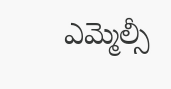ఎమ్మెల్సీ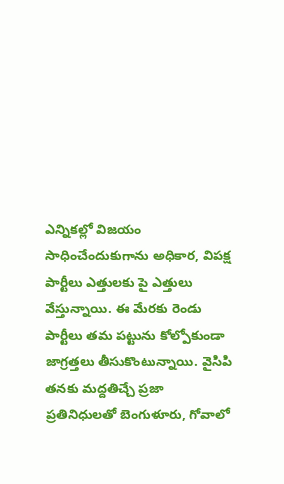ఎన్నికల్లో విజయం సాధించేందుకుగాను అధికార, విపక్ష పార్టీలు ఎత్తులకు పై ఎత్తులు వేస్తున్నాయి. ఈ మేరకు రెండు పార్టీలు తమ పట్టును కోల్పోకుండా జాగ్రత్తలు తీసుకొంటున్నాయి. వైసిపి తనకు మద్దతిచ్చే ప్రజా ప్రతినిధులతో బెంగుళూరు, గోవాలో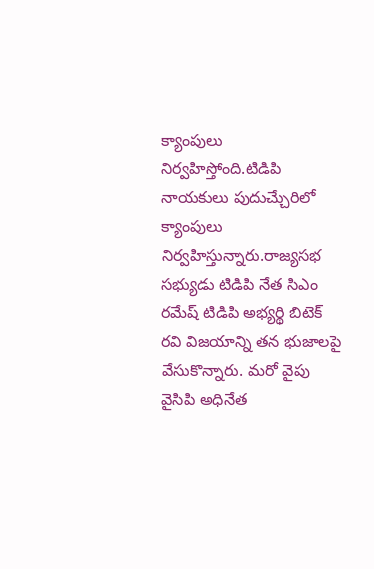క్యాంపులు నిర్వహిస్తోంది.టిడిపి నాయకులు పుదుచ్చేురిలో క్యాంపులు నిర్వహిస్తున్నారు.రాజ్యసభ సభ్యుడు టిడిపి నేత సిఎం రమేష్ టిడిపి అభ్యర్థి బిటెక్ రవి విజయాన్ని తన భుజాలపై వేసుకొన్నారు. మరో వైపు వైసిపి అధినేత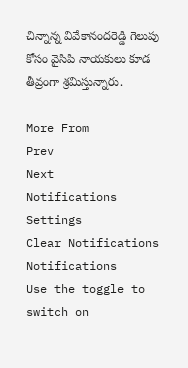చిన్నాన్న వివేకానందరెడ్డి గెలుపు కోసం వైసిపి నాయకులు కూడ తీవ్రంగా శ్రమిస్తున్నారు.

More From
Prev
Next
Notifications
Settings
Clear Notifications
Notifications
Use the toggle to switch on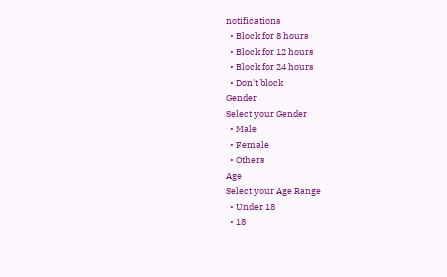notifications
  • Block for 8 hours
  • Block for 12 hours
  • Block for 24 hours
  • Don't block
Gender
Select your Gender
  • Male
  • Female
  • Others
Age
Select your Age Range
  • Under 18
  • 18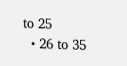to 25
  • 26 to 35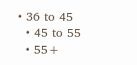• 36 to 45
  • 45 to 55
  • 55+